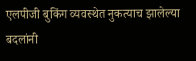एलपीजी बुकिंग व्यवस्थेत नुकत्याच झालेल्या बदलांनी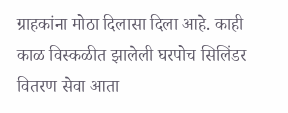ग्राहकांना मोठा दिलासा दिला आहे. काही काळ विस्कळीत झालेली घरपोच सिलिंडर वितरण सेवा आता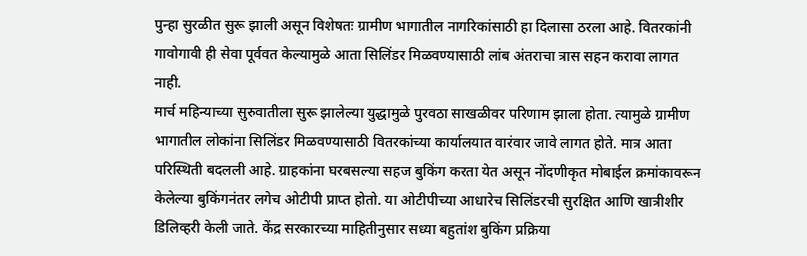पुन्हा सुरळीत सुरू झाली असून विशेषतः ग्रामीण भागातील नागरिकांसाठी हा दिलासा ठरला आहे. वितरकांनी गावोगावी ही सेवा पूर्ववत केल्यामुळे आता सिलिंडर मिळवण्यासाठी लांब अंतराचा त्रास सहन करावा लागत नाही.
मार्च महिन्याच्या सुरुवातीला सुरू झालेल्या युद्धामुळे पुरवठा साखळीवर परिणाम झाला होता. त्यामुळे ग्रामीण भागातील लोकांना सिलिंडर मिळवण्यासाठी वितरकांच्या कार्यालयात वारंवार जावे लागत होते. मात्र आता परिस्थिती बदलली आहे. ग्राहकांना घरबसल्या सहज बुकिंग करता येत असून नोंदणीकृत मोबाईल क्रमांकावरून केलेल्या बुकिंगनंतर लगेच ओटीपी प्राप्त होतो. या ओटीपीच्या आधारेच सिलिंडरची सुरक्षित आणि खात्रीशीर डिलिव्हरी केली जाते. केंद्र सरकारच्या माहितीनुसार सध्या बहुतांश बुकिंग प्रक्रिया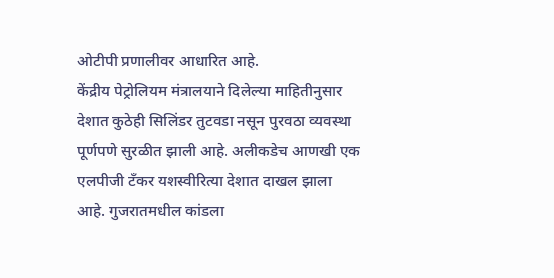ओटीपी प्रणालीवर आधारित आहे.
केंद्रीय पेट्रोलियम मंत्रालयाने दिलेल्या माहितीनुसार देशात कुठेही सिलिंडर तुटवडा नसून पुरवठा व्यवस्था पूर्णपणे सुरळीत झाली आहे. अलीकडेच आणखी एक एलपीजी टँकर यशस्वीरित्या देशात दाखल झाला आहे. गुजरातमधील कांडला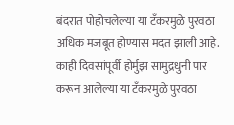बंदरात पोहोचलेल्या या टँकरमुळे पुरवठा अधिक मजबूत होण्यास मदत झाली आहे. काही दिवसांपूर्वी होर्मुझ सामुद्रधुनी पार करून आलेल्या या टँकरमुळे पुरवठा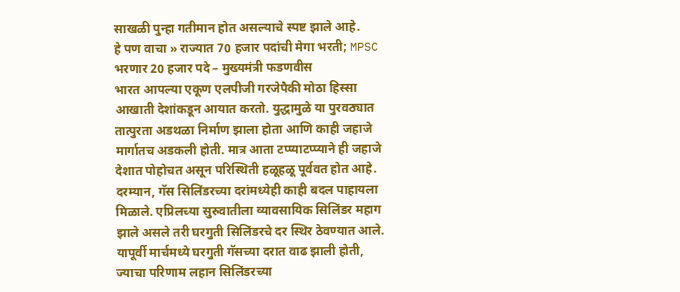साखळी पुन्हा गतीमान होत असल्याचे स्पष्ट झाले आहे.
हे पण वाचा » राज्यात 70 हजार पदांची मेगा भरती; MPSC भरणार 20 हजार पदे – मुख्यमंत्री फडणवीस
भारत आपल्या एकूण एलपीजी गरजेपैकी मोठा हिस्सा आखाती देशांकडून आयात करतो. युद्धामुळे या पुरवठ्यात तात्पुरता अडथळा निर्माण झाला होता आणि काही जहाजे मार्गातच अडकली होती. मात्र आता टप्प्याटप्प्याने ही जहाजे देशात पोहोचत असून परिस्थिती हळूहळू पूर्ववत होत आहे.
दरम्यान, गॅस सिलिंडरच्या दरांमध्येही काही बदल पाहायला मिळाले. एप्रिलच्या सुरुवातीला व्यावसायिक सिलिंडर महाग झाले असले तरी घरगुती सिलिंडरचे दर स्थिर ठेवण्यात आले. यापूर्वी मार्चमध्ये घरगुती गॅसच्या दरात वाढ झाली होती, ज्याचा परिणाम लहान सिलिंडरच्या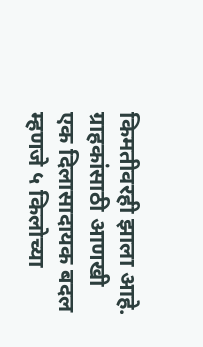किमतीवरही झाला आहे.
ग्राहकांसाठी आणखी एक दिलासादायक बदल म्हणजे ५ किलोच्या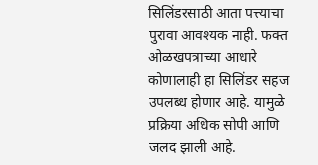सिलिंडरसाठी आता पत्त्याचा पुरावा आवश्यक नाही. फक्त ओळखपत्राच्या आधारे कोणालाही हा सिलिंडर सहज उपलब्ध होणार आहे. यामुळे प्रक्रिया अधिक सोपी आणि जलद झाली आहे.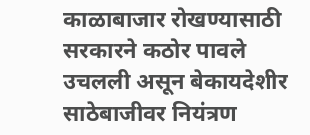काळाबाजार रोखण्यासाठी सरकारने कठोर पावले उचलली असून बेकायदेशीर साठेबाजीवर नियंत्रण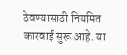ठेवण्यासाठी नियमित कारवाई सुरू आहे. या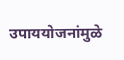उपाययोजनांमुळे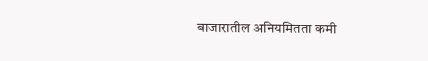बाजारातील अनियमितता कमी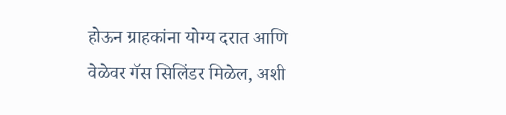होऊन ग्राहकांना योग्य दरात आणि वेळेवर गॅस सिलिंडर मिळेल, अशी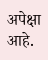अपेक्षा आहे.